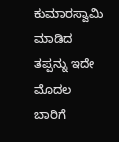ಕುಮಾರಸ್ವಾಮಿ ಮಾಡಿದ ತಪ್ಪನ್ನು ಇದೇ ಮೊದಲ ಬಾರಿಗೆ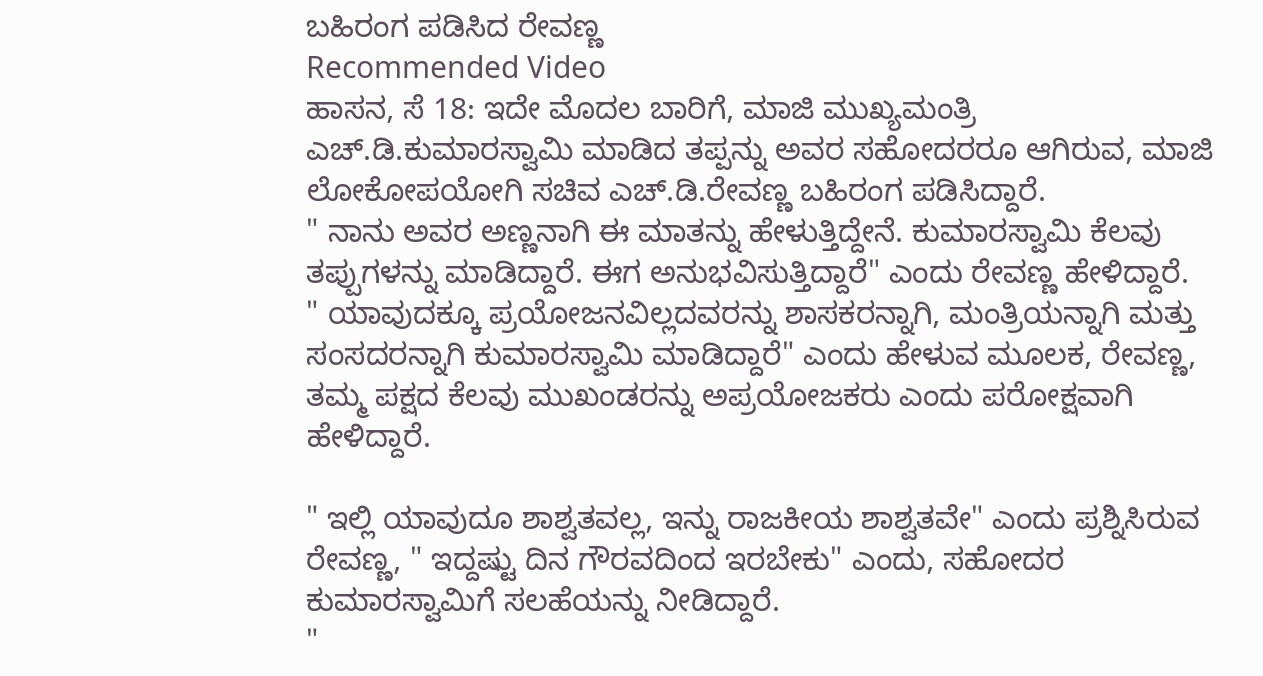ಬಹಿರಂಗ ಪಡಿಸಿದ ರೇವಣ್ಣ
Recommended Video
ಹಾಸನ, ಸೆ 18: ಇದೇ ಮೊದಲ ಬಾರಿಗೆ, ಮಾಜಿ ಮುಖ್ಯಮಂತ್ರಿ ಎಚ್.ಡಿ.ಕುಮಾರಸ್ವಾಮಿ ಮಾಡಿದ ತಪ್ಪನ್ನು ಅವರ ಸಹೋದರರೂ ಆಗಿರುವ, ಮಾಜಿ ಲೋಕೋಪಯೋಗಿ ಸಚಿವ ಎಚ್.ಡಿ.ರೇವಣ್ಣ ಬಹಿರಂಗ ಪಡಿಸಿದ್ದಾರೆ.
" ನಾನು ಅವರ ಅಣ್ಣನಾಗಿ ಈ ಮಾತನ್ನು ಹೇಳುತ್ತಿದ್ದೇನೆ. ಕುಮಾರಸ್ವಾಮಿ ಕೆಲವು ತಪ್ಪುಗಳನ್ನು ಮಾಡಿದ್ದಾರೆ. ಈಗ ಅನುಭವಿಸುತ್ತಿದ್ದಾರೆ" ಎಂದು ರೇವಣ್ಣ ಹೇಳಿದ್ದಾರೆ.
" ಯಾವುದಕ್ಕೂ ಪ್ರಯೋಜನವಿಲ್ಲದವರನ್ನು ಶಾಸಕರನ್ನಾಗಿ, ಮಂತ್ರಿಯನ್ನಾಗಿ ಮತ್ತು ಸಂಸದರನ್ನಾಗಿ ಕುಮಾರಸ್ವಾಮಿ ಮಾಡಿದ್ದಾರೆ" ಎಂದು ಹೇಳುವ ಮೂಲಕ, ರೇವಣ್ಣ, ತಮ್ಮ ಪಕ್ಷದ ಕೆಲವು ಮುಖಂಡರನ್ನು ಅಪ್ರಯೋಜಕರು ಎಂದು ಪರೋಕ್ಷವಾಗಿ ಹೇಳಿದ್ದಾರೆ.

" ಇಲ್ಲಿ ಯಾವುದೂ ಶಾಶ್ವತವಲ್ಲ, ಇನ್ನು ರಾಜಕೀಯ ಶಾಶ್ವತವೇ" ಎಂದು ಪ್ರಶ್ನಿಸಿರುವ ರೇವಣ್ಣ, " ಇದ್ದಷ್ಟು ದಿನ ಗೌರವದಿಂದ ಇರಬೇಕು" ಎಂದು, ಸಹೋದರ ಕುಮಾರಸ್ವಾಮಿಗೆ ಸಲಹೆಯನ್ನು ನೀಡಿದ್ದಾರೆ.
"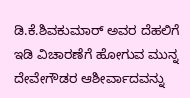ಡಿ.ಕೆ.ಶಿವಕುಮಾರ್ ಅವರ ದೆಹಲಿಗೆ ಇಡಿ ವಿಚಾರಣೆಗೆ ಹೋಗುವ ಮುನ್ನ ದೇವೇಗೌಡರ ಆಶೀರ್ವಾದವನ್ನು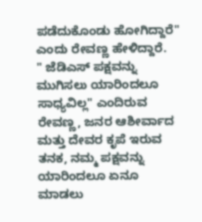ಪಡೆದುಕೊಂಡು ಹೋಗಿದ್ದಾರೆ" ಎಂದು ರೇವಣ್ಣ ಹೇಳಿದ್ದಾರೆ.
" ಜೆಡಿಎಸ್ ಪಕ್ಷವನ್ನು ಮುಗಿಸಲು ಯಾರಿಂದಲೂ ಸಾಧ್ಯವಿಲ್ಲ" ಎಂದಿರುವ ರೇವಣ್ಣ, ಜನರ ಆಶೀರ್ವಾದ ಮತ್ತು ದೇವರ ಕೃಪೆ ಇರುವ ತನಕ, ನಮ್ಮ ಪಕ್ಷವನ್ನು ಯಾರಿಂದಲೂ ಏನೂ ಮಾಡಲು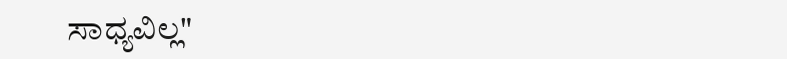ಸಾಧ್ಯವಿಲ್ಲ"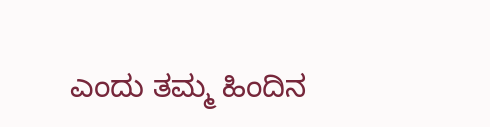ಎಂದು ತಮ್ಮ ಹಿಂದಿನ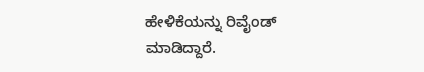ಹೇಳಿಕೆಯನ್ನು ರಿವೈಂಡ್ ಮಾಡಿದ್ದಾರೆ.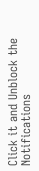Click it and Unblock the Notifications